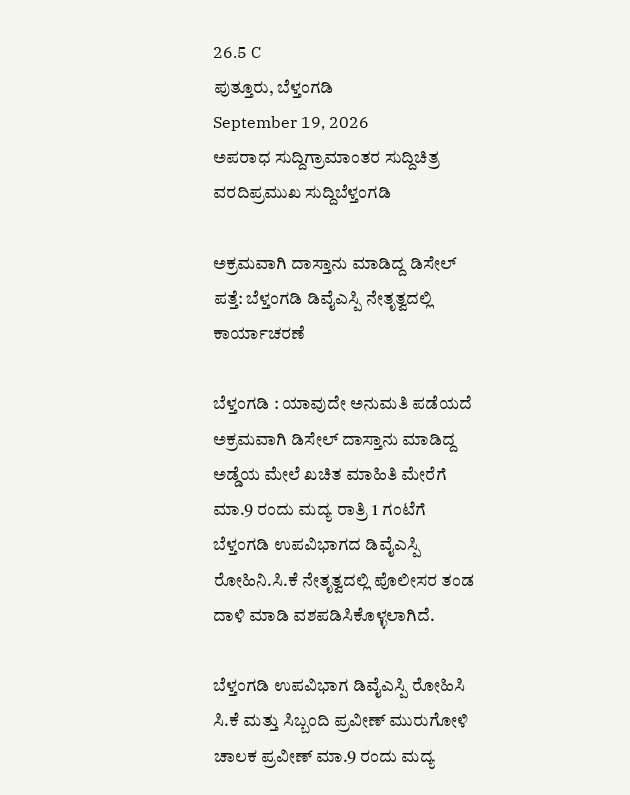26.5 C
ಪುತ್ತೂರು, ಬೆಳ್ತಂಗಡಿ
September 19, 2026
ಅಪರಾಧ ಸುದ್ದಿಗ್ರಾಮಾಂತರ ಸುದ್ದಿಚಿತ್ರ ವರದಿಪ್ರಮುಖ ಸುದ್ದಿಬೆಳ್ತಂಗಡಿ

ಅಕ್ರಮವಾಗಿ ದಾಸ್ತಾನು ಮಾಡಿದ್ದ ಡಿಸೇಲ್ ಪತ್ತೆ: ಬೆಳ್ತಂಗಡಿ ಡಿವೈಎಸ್ಪಿ ನೇತೃತ್ವದಲ್ಲಿ ಕಾರ್ಯಾಚರಣೆ

ಬೆಳ್ತಂಗಡಿ : ಯಾವುದೇ ಅನುಮತಿ ‌ಪಡೆಯದೆ ಅಕ್ರಮವಾಗಿ ಡಿಸೇಲ್ ದಾಸ್ತಾನು ಮಾಡಿದ್ದ ಅಡ್ಡೆಯ ಮೇಲೆ ಖಚಿತ ಮಾಹಿತಿ ಮೇರೆಗೆ ಮಾ.9 ರಂದು ಮದ್ಯ ರಾತ್ರಿ 1 ಗಂಟೆಗೆ ಬೆಳ್ತಂಗಡಿ ಉಪವಿಭಾಗದ ಡಿವೈಎಸ್ಪಿ ರೋಹಿನಿ.ಸಿ.ಕೆ ನೇತೃತ್ವದಲ್ಲಿ ಪೊಲೀಸರ ತಂಡ ದಾಳಿ ಮಾಡಿ ವಶಪಡಿಸಿಕೊಳ್ಳಲಾಗಿದೆ.

ಬೆಳ್ತಂಗಡಿ ಉಪವಿಭಾಗ ಡಿವೈಎಸ್ಪಿ ರೋಹಿಸಿ ಸಿ.ಕೆ ಮತ್ತು ಸಿಬ್ಬಂದಿ ಪ್ರವೀಣ್ ಮುರುಗೋಳಿ ಚಾಲಕ ಪ್ರವೀಣ್ ಮಾ.9 ರಂದು ಮದ್ಯ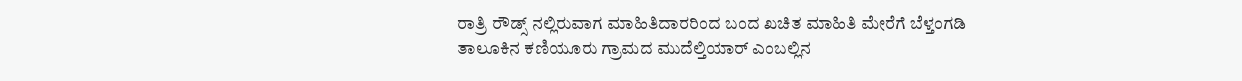ರಾತ್ರಿ ರೌಡ್ಸ್ ನಲ್ಲಿರುವಾಗ ಮಾಹಿತಿದಾರರಿಂದ ಬಂದ ಖಚಿತ ಮಾಹಿತಿ ಮೇರೆಗೆ ಬೆಳ್ತಂಗಡಿ ತಾಲೂಕಿನ ಕಣಿಯೂರು ಗ್ರಾಮದ ಮುದೆಲ್ತಿಯಾರ್ ಎಂಬಲ್ಲಿನ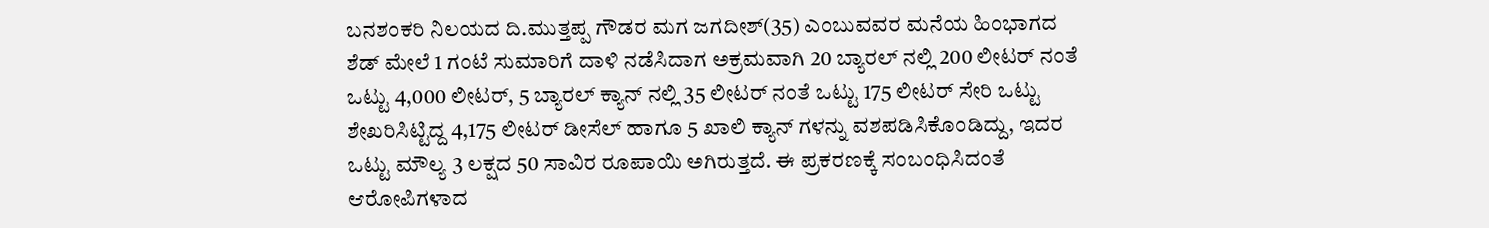ಬನಶಂಕರಿ ನಿಲಯದ ದಿ.ಮುತ್ತಪ್ಪ ಗೌಡರ ಮಗ ಜಗದೀಶ್(35) ಎಂಬುವವರ ಮನೆಯ ಹಿಂಭಾಗದ ಶೆಡ್ ಮೇಲೆ 1 ಗಂಟೆ ಸುಮಾರಿಗೆ ದಾಳಿ ನಡೆಸಿದಾಗ ಅಕ್ರಮವಾಗಿ 20 ಬ್ಯಾರಲ್ ನಲ್ಲಿ 200 ಲೀಟರ್ ನಂತೆ ಒಟ್ಟು 4,000 ಲೀಟರ್, 5 ಬ್ಯಾರಲ್ ಕ್ಯಾನ್ ನಲ್ಲಿ 35 ಲೀಟರ್ ನಂತೆ ಒಟ್ಟು 175 ಲೀಟರ್ ಸೇರಿ ಒಟ್ಟು ಶೇಖರಿಸಿಟ್ಟಿದ್ದ 4,175 ಲೀಟರ್ ಡೀಸೆಲ್ ಹಾಗೂ 5 ಖಾಲಿ ಕ್ಯಾನ್ ಗಳನ್ನು ವಶಪಡಿಸಿಕೊಂಡಿದ್ದು, ಇದರ ಒಟ್ಟು ಮೌಲ್ಯ 3 ಲಕ್ಷದ 50 ಸಾವಿರ ರೂಪಾಯಿ ಅಗಿರುತ್ತದೆ. ಈ ಪ್ರಕರಣಕ್ಕೆ ಸಂಬಂಧಿಸಿದಂತೆ ಆರೋಪಿಗಳಾದ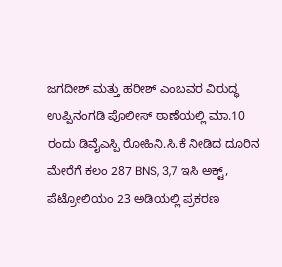ಜಗದೀಶ್ ಮತ್ತು ಹರೀಶ್ ಎಂಬವರ ವಿರುದ್ಧ ಉಪ್ಪಿನಂಗಡಿ ಪೊಲೀಸ್ ಠಾಣೆಯಲ್ಲಿ ಮಾ.10 ರಂದು ಡಿವೈಎಸ್ಪಿ ರೋಹಿನಿ.ಸಿ.ಕೆ ನೀಡಿದ ದೂರಿನ ಮೇರೆಗೆ ಕಲಂ 287 BNS, 3,7 ಇಸಿ ಅಕ್ಟ್, ಪೆಟ್ರೋಲಿಯಂ 23 ಅಡಿಯಲ್ಲಿ ಪ್ರಕರಣ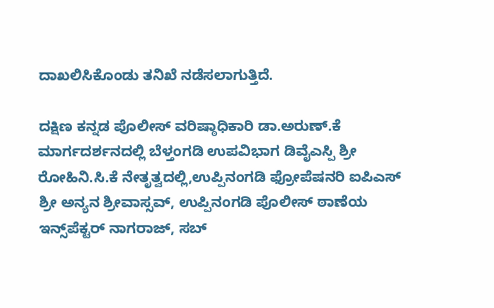ದಾಖಲಿಸಿಕೊಂಡು ತನಿಖೆ ನಡೆಸಲಾಗುತ್ತಿದೆ.

ದಕ್ಷಿಣ ಕನ್ನಡ ಪೊಲೀಸ್ ವರಿಷ್ಠಾಧಿಕಾರಿ ಡಾ.ಅರುಣ್.ಕೆ ಮಾರ್ಗದರ್ಶನದಲ್ಲಿ ಬೆಳ್ತಂಗಡಿ ಉಪವಿಭಾಗ ಡಿವೈಎಸ್ಪಿ ಶ್ರೀ ರೋಹಿನಿ.ಸಿ.ಕೆ ನೇತೃತ್ವದಲ್ಲಿ,ಉಪ್ಪಿನಂಗಡಿ ಫ್ರೋಪೆಷನರಿ ಐಪಿಎಸ್ ಶ್ರೀ ಅನ್ಯನ ಶ್ರೀವಾಸ್ಸವ್, ಉಪ್ಪಿನಂಗಡಿ ಪೊಲೀಸ್ ಠಾಣೆಯ ಇನ್ಸ್‌ಪೆಕ್ಟರ್ ನಾಗರಾಜ್, ಸಬ್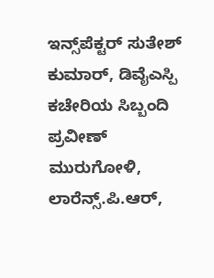ಇನ್ಸ್‌ಪೆಕ್ಟರ್ ಸುತೇಶ್ ಕುಮಾರ್, ಡಿವೈಎಸ್ಪಿ ಕಚೇರಿಯ ಸಿಬ್ಬಂದಿ ಪ್ರವೀಣ್ ಮುರುಗೋಳಿ, ಲಾರೆನ್ಸ್.ಪಿ.ಆರ್,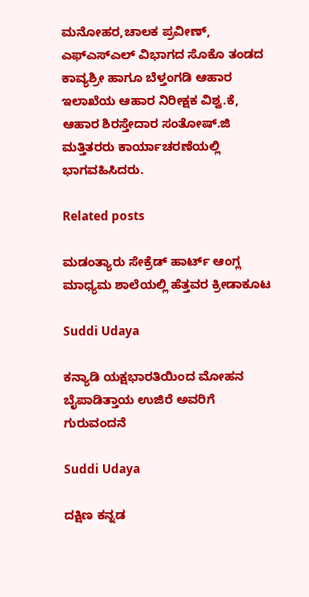ಮನೋಹರ,ಚಾಲಕ ಪ್ರವೀಣ್, ಎಫ್ಎಸ್ಎಲ್ ವಿಭಾಗದ ಸೊಕೊ ತಂಡದ ಕಾವ್ಯಶ್ರೀ ಹಾಗೂ ಬೆಳ್ತಂಗಡಿ ಆಹಾರ ಇಲಾಖೆಯ ಆಹಾರ ನಿರೀಕ್ಷಕ ವಿಶ್ವ.ಕೆ, ಆಹಾರ ಶಿರಸ್ತೇದಾರ ಸಂತೋಷ್.ಜಿ ಮತ್ತಿತರರು ಕಾರ್ಯಾಚರಣೆಯಲ್ಲಿ ಭಾಗವಹಿಸಿದರು.

Related posts

ಮಡಂತ್ಯಾರು ಸೇಕ್ರೆಡ್ ಹಾರ್ಟ್ ಆಂಗ್ಲ ಮಾಧ್ಯಮ ಶಾಲೆಯಲ್ಲಿ ಹೆತ್ತವರ ಕ್ರೀಡಾಕೂಟ

Suddi Udaya

ಕನ್ಯಾಡಿ ಯಕ್ಷಭಾರತಿಯಿಂದ ಮೋಹನ ಬೈಪಾಡಿತ್ತಾಯ ಉಜಿರೆ ಅವರಿಗೆ ಗುರುವಂದನೆ

Suddi Udaya

ದಕ್ಷಿಣ ಕನ್ನಡ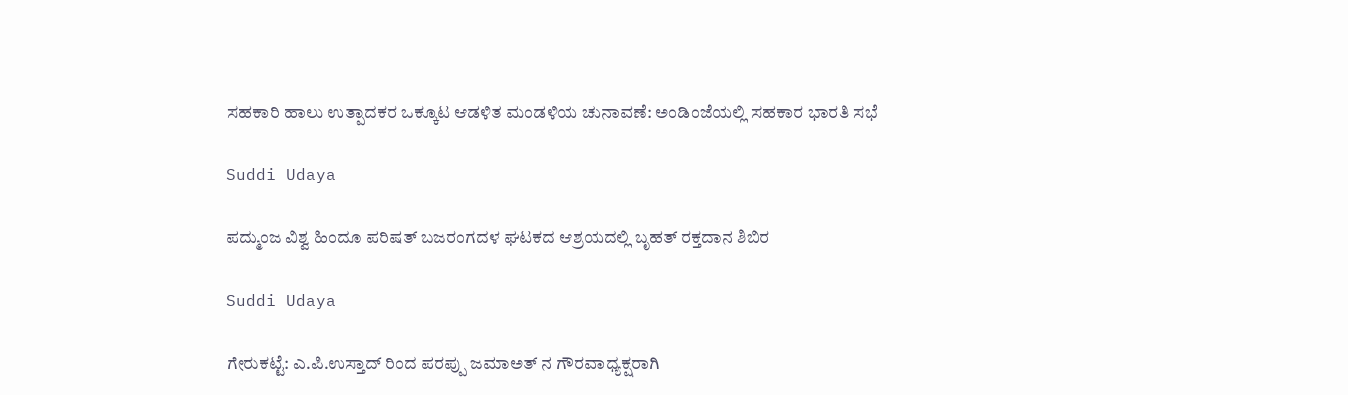ಸಹಕಾರಿ ಹಾಲು ಉತ್ಪಾದಕರ ಒಕ್ಕೂಟ ಆಡಳಿತ ಮಂಡಳಿಯ ಚುನಾವಣೆ: ಅಂಡಿಂಜೆಯಲ್ಲಿ ಸಹಕಾರ ಭಾರತಿ ಸಭೆ

Suddi Udaya

ಪದ್ಮುಂಜ ವಿಶ್ವ ಹಿಂದೂ ಪರಿಷತ್ ಬಜರಂಗದಳ ಘಟಕದ ಆಶ್ರಯದಲ್ಲಿ ಬೃಹತ್ ರಕ್ತದಾನ ಶಿಬಿರ

Suddi Udaya

ಗೇರುಕಟ್ಟೆ: ಎ.ಪಿ.ಉಸ್ತಾದ್ ರಿಂದ ಪರಪ್ಪು ಜಮಾಅತ್ ನ ಗೌರವಾಧ್ಯಕ್ಷರಾಗಿ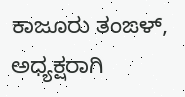ಕಾಜೂರು ತಂಙಳ್, ಅಧ್ಯಕ್ಷರಾಗಿ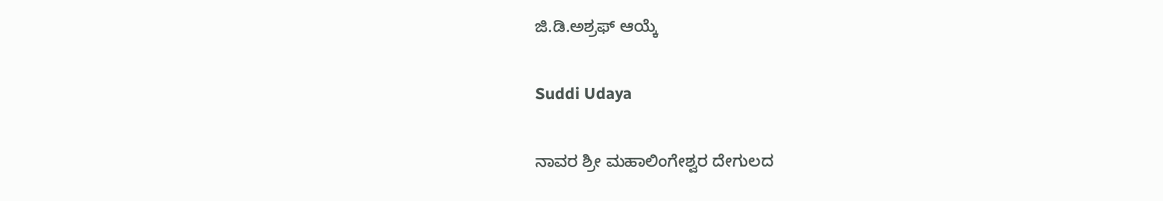ಜಿ.ಡಿ.ಅಶ್ರಫ್ ಆಯ್ಕೆ

Suddi Udaya

ನಾವರ ಶ್ರೀ ಮಹಾಲಿಂಗೇಶ್ವರ ದೇಗುಲದ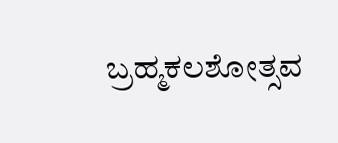ಬ್ರಹ್ಮಕಲಶೋತ್ಸವ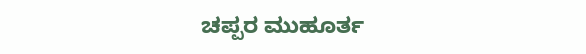ಚಪ್ಪರ ಮುಹೂರ್ತ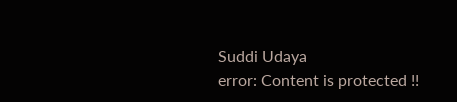Suddi Udaya
error: Content is protected !!